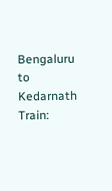Bengaluru to Kedarnath Train: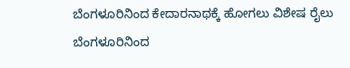ಬೆಂಗಳೂರಿನಿಂದ ಕೇದಾರನಾಥಕ್ಕೆ ಹೋಗಲು ವಿಶೇಷ ರೈಲು
ಬೆಂಗಳೂರಿನಿಂದ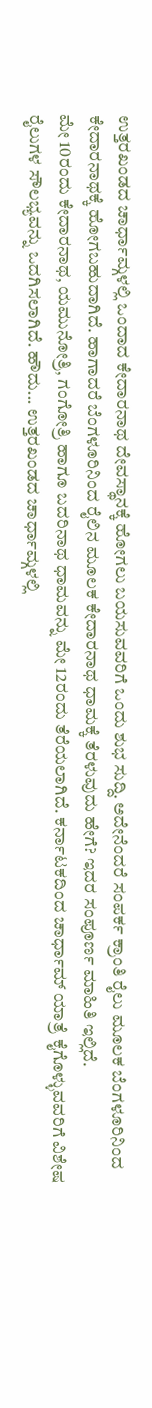ಉತ್ತರಖಂಡದ ಚಾರ್ಧಾಮ್ಗಳಲ್ಲಿ ಒಂದಾದ ಕೇದಾರನಾಥ ದೇವಸ್ಥಾನಕ್ಕೆ ಹೋಗಲು ಬಯಸುವವರಿಗೆ ಒಂದು ಶುಭ ಸುದ್ದಿ. ಅದೇನೆಂದರೆ ಸಂಪರ್ಕ ಕ್ರಾಂತಿ ರೈಲು ಮೂಲಕ ಬೆಂಗಳೂರಿನಿಂದ ಕೇದಾರನಾಥಕ್ಕೆ ಹೋಗಬಹುದಾಗಿದೆ. ಹಾಗಾದರೆ ಬೆಂಗಳೂರಿನಿಂದ ರೈಲಿನ ಮೂಲಕ ಕೇದಾರನಾಥ ಧಾಮಕ್ಕೆ ತೆರಳುವುದು ಹೇಗೆ? ಇದರ ಸಂಪೂರ್ಣ ಮಾಹಿತಿ ಇಲ್ಲಿದೆ.
ಮೇ 10ರಂದು ಕೇದಾರನಾಥ, ಯಮುನೋತ್ರಿ, ಗಂಗೋತ್ರಿ ಹಾಗೂ ಬದರಿನಾಥ ಧಾಮವನ್ನು ಮೇ 12ರಂದು ತೆರೆಯಲಾಗಿದೆ. ಕರ್ನಾಟಕದಿಂದ ಚಾರ್ಧಾಮ್ ಯಾತ್ರೆ ಕೈಗೊಳ್ಳುವವರಿಗೆ ವಿಶೇಷ ರೈಲುಗಳ ಸೌಲಭ್ಯವನ್ನು ಒದಗಿಸಲಾಗಿದೆ. ಹೌದು... ಉತ್ತರಖಂಡದ ಚಾರ್ಧಾಮ್ಗಳಲ್ಲಿ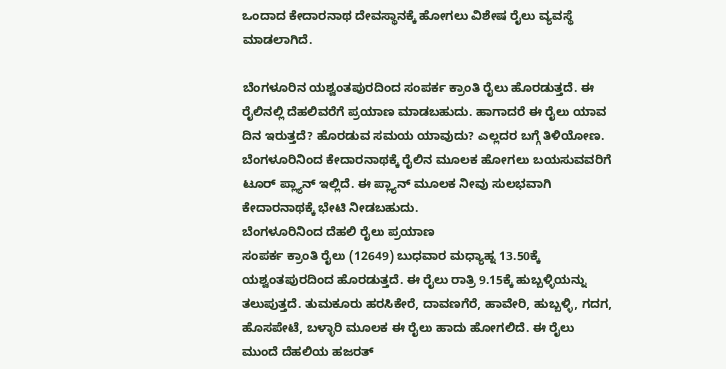ಒಂದಾದ ಕೇದಾರನಾಥ ದೇವಸ್ಥಾನಕ್ಕೆ ಹೋಗಲು ವಿಶೇಷ ರೈಲು ವ್ಯವಸ್ಥೆ ಮಾಡಲಾಗಿದೆ.

ಬೆಂಗಳೂರಿನ ಯಶ್ವಂತಪುರದಿಂದ ಸಂಪರ್ಕ ಕ್ರಾಂತಿ ರೈಲು ಹೊರಡುತ್ತದೆ. ಈ ರೈಲಿನಲ್ಲಿ ದೆಹಲಿವರೆಗೆ ಪ್ರಯಾಣ ಮಾಡಬಹುದು. ಹಾಗಾದರೆ ಈ ರೈಲು ಯಾವ ದಿನ ಇರುತ್ತದೆ? ಹೊರಡುವ ಸಮಯ ಯಾವುದು? ಎಲ್ಲದರ ಬಗ್ಗೆ ತಿಳಿಯೋಣ. ಬೆಂಗಳೂರಿನಿಂದ ಕೇದಾರನಾಥಕ್ಕೆ ರೈಲಿನ ಮೂಲಕ ಹೋಗಲು ಬಯಸುವವರಿಗೆ ಟೂರ್ ಪ್ಲ್ಯಾನ್ ಇಲ್ಲಿದೆ. ಈ ಪ್ಲ್ಯಾನ್ ಮೂಲಕ ನೀವು ಸುಲಭವಾಗಿ ಕೇದಾರನಾಥಕ್ಕೆ ಭೇಟಿ ನೀಡಬಹುದು.
ಬೆಂಗಳೂರಿನಿಂದ ದೆಹಲಿ ರೈಲು ಪ್ರಯಾಣ
ಸಂಪರ್ಕ ಕ್ರಾಂತಿ ರೈಲು (12649) ಬುಧವಾರ ಮಧ್ಯಾಹ್ನ 13.50ಕ್ಕೆ ಯಶ್ವಂತಪುರದಿಂದ ಹೊರಡುತ್ತದೆ. ಈ ರೈಲು ರಾತ್ರಿ 9.15ಕ್ಕೆ ಹುಬ್ಬಳ್ಳಿಯನ್ನು ತಲುಪುತ್ತದೆ. ತುಮಕೂರು ಹರಸಿಕೇರೆ, ದಾವಣಗೆರೆ, ಹಾವೇರಿ, ಹುಬ್ಬಳ್ಳಿ, ಗದಗ, ಹೊಸಪೇಟೆ, ಬಳ್ಳಾರಿ ಮೂಲಕ ಈ ರೈಲು ಹಾದು ಹೋಗಲಿದೆ. ಈ ರೈಲು ಮುಂದೆ ದೆಹಲಿಯ ಹಜರತ್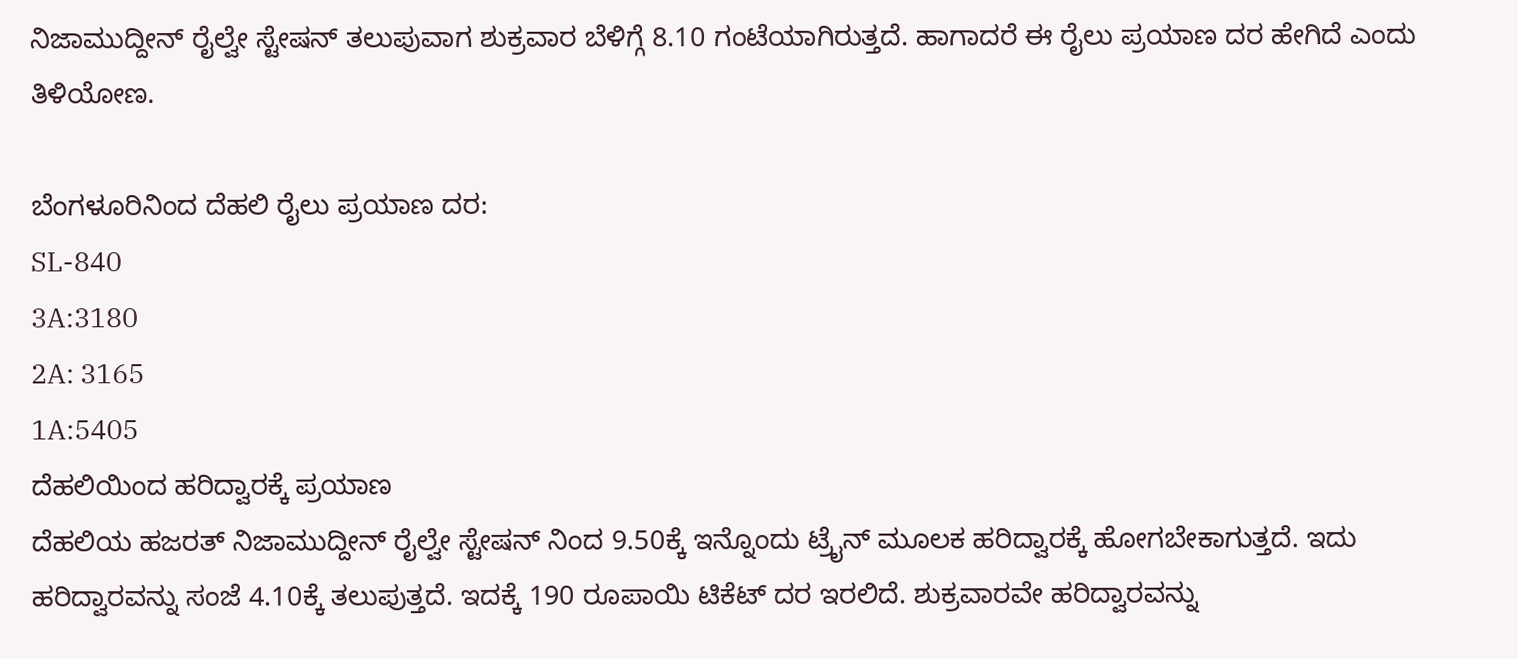ನಿಜಾಮುದ್ದೀನ್ ರೈಲ್ವೇ ಸ್ಟೇಷನ್ ತಲುಪುವಾಗ ಶುಕ್ರವಾರ ಬೆಳಿಗ್ಗೆ 8.10 ಗಂಟೆಯಾಗಿರುತ್ತದೆ. ಹಾಗಾದರೆ ಈ ರೈಲು ಪ್ರಯಾಣ ದರ ಹೇಗಿದೆ ಎಂದು ತಿಳಿಯೋಣ.

ಬೆಂಗಳೂರಿನಿಂದ ದೆಹಲಿ ರೈಲು ಪ್ರಯಾಣ ದರ:
SL-840
3A:3180
2A: 3165
1A:5405
ದೆಹಲಿಯಿಂದ ಹರಿದ್ವಾರಕ್ಕೆ ಪ್ರಯಾಣ
ದೆಹಲಿಯ ಹಜರತ್ ನಿಜಾಮುದ್ದೀನ್ ರೈಲ್ವೇ ಸ್ಟೇಷನ್ ನಿಂದ 9.50ಕ್ಕೆ ಇನ್ನೊಂದು ಟ್ರೈನ್ ಮೂಲಕ ಹರಿದ್ವಾರಕ್ಕೆ ಹೋಗಬೇಕಾಗುತ್ತದೆ. ಇದು ಹರಿದ್ವಾರವನ್ನು ಸಂಜೆ 4.10ಕ್ಕೆ ತಲುಪುತ್ತದೆ. ಇದಕ್ಕೆ 190 ರೂಪಾಯಿ ಟಿಕೆಟ್ ದರ ಇರಲಿದೆ. ಶುಕ್ರವಾರವೇ ಹರಿದ್ವಾರವನ್ನು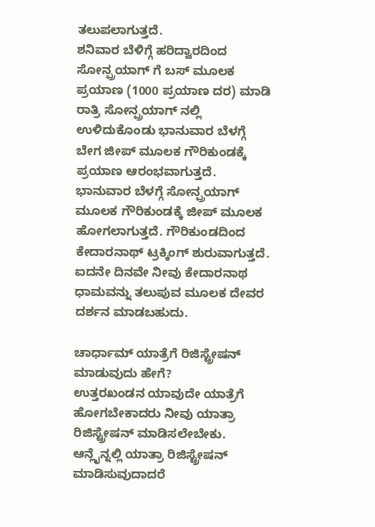ತಲುಪಲಾಗುತ್ತದೆ.
ಶನಿವಾರ ಬೆಳಿಗ್ಗೆ ಹರಿದ್ವಾರದಿಂದ ಸೋನ್ಪ್ರಯಾಗ್ ಗೆ ಬಸ್ ಮೂಲಕ ಪ್ರಯಾಣ (1000 ಪ್ರಯಾಣ ದರ) ಮಾಡಿ ರಾತ್ರಿ ಸೋನ್ಪ್ರಯಾಗ್ ನಲ್ಲಿ ಉಳಿದುಕೊಂಡು ಭಾನುವಾರ ಬೆಳಗ್ಗೆ ಬೇಗ ಜೀಪ್ ಮೂಲಕ ಗೌರಿಕುಂಡಕ್ಕೆ ಪ್ರಯಾಣ ಆರಂಭವಾಗುತ್ತದೆ.
ಭಾನುವಾರ ಬೆಳಗ್ಗೆ ಸೋನ್ಪ್ರಯಾಗ್ ಮೂಲಕ ಗೌರಿಕುಂಡಕ್ಕೆ ಜೀಪ್ ಮೂಲಕ ಹೋಗಲಾಗುತ್ತದೆ. ಗೌರಿಕುಂಡದಿಂದ ಕೇದಾರನಾಥ್ ಟ್ರಕ್ಕಿಂಗ್ ಶುರುವಾಗುತ್ತದೆ. ಐದನೇ ದಿನವೇ ನೀವು ಕೇದಾರನಾಥ ಧಾಮವನ್ನು ತಲುಪುವ ಮೂಲಕ ದೇವರ ದರ್ಶನ ಮಾಡಬಹುದು.

ಚಾರ್ಧಾಮ್ ಯಾತ್ರೆಗೆ ರಿಜಿಸ್ಟ್ರೇಷನ್ ಮಾಡುವುದು ಹೇಗೆ?
ಉತ್ತರಖಂಡನ ಯಾವುದೇ ಯಾತ್ರೆಗೆ ಹೋಗಬೇಕಾದರು ನೀವು ಯಾತ್ರಾ ರಿಜಿಸ್ಟ್ರೇಷನ್ ಮಾಡಿಸಲೇಬೇಕು. ಆನ್ಲೈನ್ನಲ್ಲಿ ಯಾತ್ರಾ ರಿಜಿಸ್ಟ್ರೇಷನ್ ಮಾಡಿಸುವುದಾದರೆ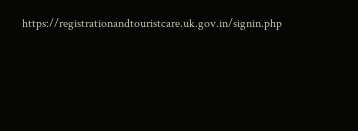https://registrationandtouristcare.uk.gov.in/signin.php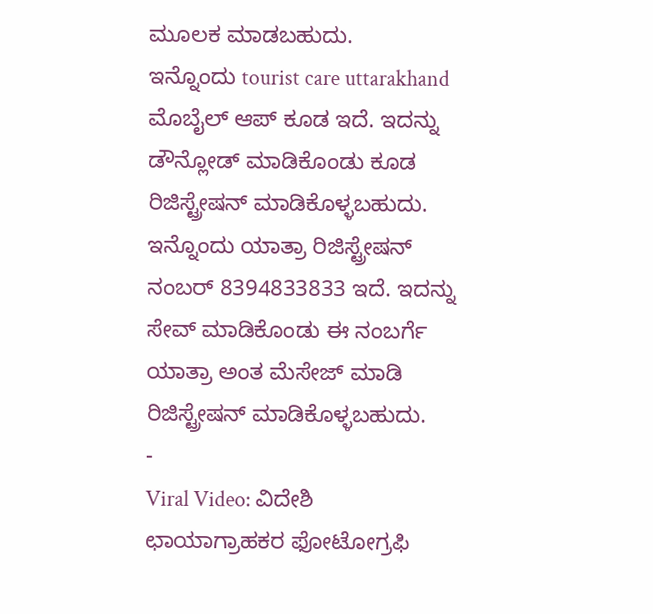ಮೂಲಕ ಮಾಡಬಹುದು.
ಇನ್ನೊಂದು tourist care uttarakhand ಮೊಬೈಲ್ ಆಪ್ ಕೂಡ ಇದೆ. ಇದನ್ನು ಡೌನ್ಲೋಡ್ ಮಾಡಿಕೊಂಡು ಕೂಡ ರಿಜಿಸ್ಟ್ರೇಷನ್ ಮಾಡಿಕೊಳ್ಳಬಹುದು. ಇನ್ನೊಂದು ಯಾತ್ರಾ ರಿಜಿಸ್ಟ್ರೇಷನ್ ನಂಬರ್ 8394833833 ಇದೆ. ಇದನ್ನು ಸೇವ್ ಮಾಡಿಕೊಂಡು ಈ ನಂಬರ್ಗೆ ಯಾತ್ರಾ ಅಂತ ಮೆಸೇಜ್ ಮಾಡಿ ರಿಜಿಸ್ಟ್ರೇಷನ್ ಮಾಡಿಕೊಳ್ಳಬಹುದು.
-
Viral Video: ವಿದೇಶಿ ಛಾಯಾಗ್ರಾಹಕರ ಫೋಟೋಗ್ರಫಿ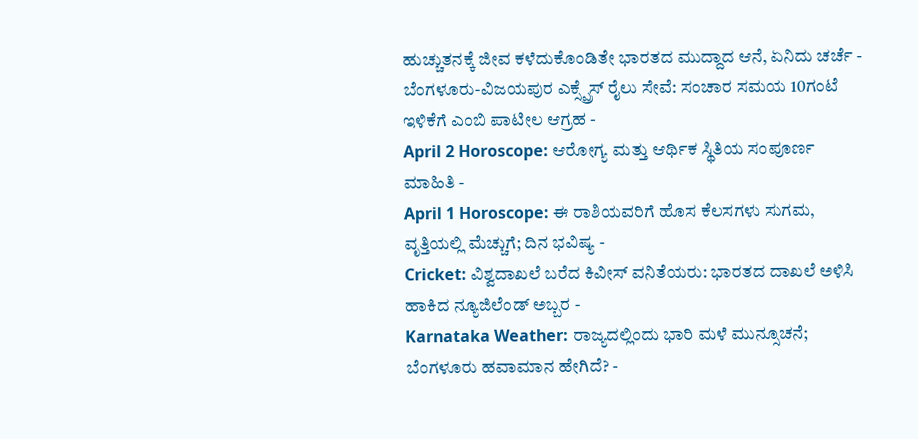ಹುಚ್ಚುತನಕ್ಕೆ ಜೀವ ಕಳೆದುಕೊಂಡಿತೇ ಭಾರತದ ಮುದ್ದಾದ ಆನೆ, ಏನಿದು ಚರ್ಚೆ -
ಬೆಂಗಳೂರು-ವಿಜಯಪುರ ಎಕ್ಸ್ಪ್ರೆಸ್ ರೈಲು ಸೇವೆ: ಸಂಚಾರ ಸಮಯ 10ಗಂಟೆ ಇಳಿಕೆಗೆ ಎಂಬಿ ಪಾಟೀಲ ಆಗ್ರಹ -
April 2 Horoscope: ಆರೋಗ್ಯ ಮತ್ತು ಆರ್ಥಿಕ ಸ್ಥಿತಿಯ ಸಂಪೂರ್ಣ ಮಾಹಿತಿ -
April 1 Horoscope: ಈ ರಾಶಿಯವರಿಗೆ ಹೊಸ ಕೆಲಸಗಳು ಸುಗಮ, ವೃತ್ತಿಯಲ್ಲಿ ಮೆಚ್ಚುಗೆ; ದಿನ ಭವಿಷ್ಯ -
Cricket: ವಿಶ್ವದಾಖಲೆ ಬರೆದ ಕಿವೀಸ್ ವನಿತೆಯರು: ಭಾರತದ ದಾಖಲೆ ಅಳಿಸಿ ಹಾಕಿದ ನ್ಯೂಜಿಲೆಂಡ್ ಅಬ್ಬರ -
Karnataka Weather: ರಾಜ್ಯದಲ್ಲಿಂದು ಭಾರಿ ಮಳೆ ಮುನ್ಸೂಚನೆ; ಬೆಂಗಳೂರು ಹವಾಮಾನ ಹೇಗಿದೆ? -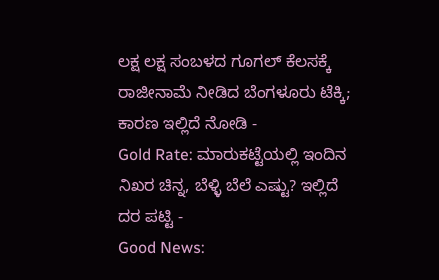ಲಕ್ಷ ಲಕ್ಷ ಸಂಬಳದ ಗೂಗಲ್ ಕೆಲಸಕ್ಕೆ ರಾಜೀನಾಮೆ ನೀಡಿದ ಬೆಂಗಳೂರು ಟೆಕ್ಕಿ; ಕಾರಣ ಇಲ್ಲಿದೆ ನೋಡಿ -
Gold Rate: ಮಾರುಕಟ್ಟೆಯಲ್ಲಿ ಇಂದಿನ ನಿಖರ ಚಿನ್ನ, ಬೆಳ್ಳಿ ಬೆಲೆ ಎಷ್ಟು? ಇಲ್ಲಿದೆ ದರ ಪಟ್ಟಿ -
Good News: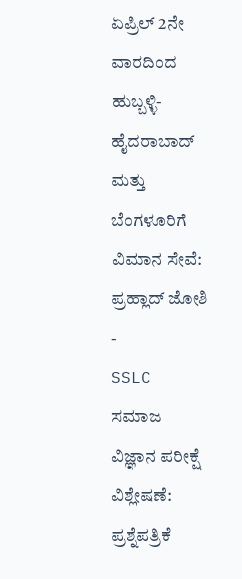ಏಪ್ರಿಲ್ 2ನೇ ವಾರದಿಂದ ಹುಬ್ಬಳ್ಳಿ-ಹೈದರಾಬಾದ್ ಮತ್ತು ಬೆಂಗಳೂರಿಗೆ ವಿಮಾನ ಸೇವೆ: ಪ್ರಹ್ಲಾದ್ ಜೋಶಿ -
SSLC ಸಮಾಜ ವಿಜ್ಞಾನ ಪರೀಕ್ಷೆ ವಿಶ್ಲೇಷಣೆ: ಪ್ರಶ್ನೆಪತ್ರಿಕೆ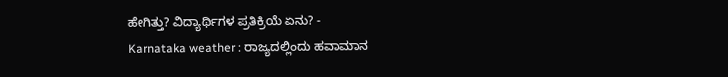ಹೇಗಿತ್ತು? ವಿದ್ಯಾರ್ಥಿಗಳ ಪ್ರತಿಕ್ರಿಯೆ ಏನು? -
Karnataka weather : ರಾಜ್ಯದಲ್ಲಿಂದು ಹವಾಮಾನ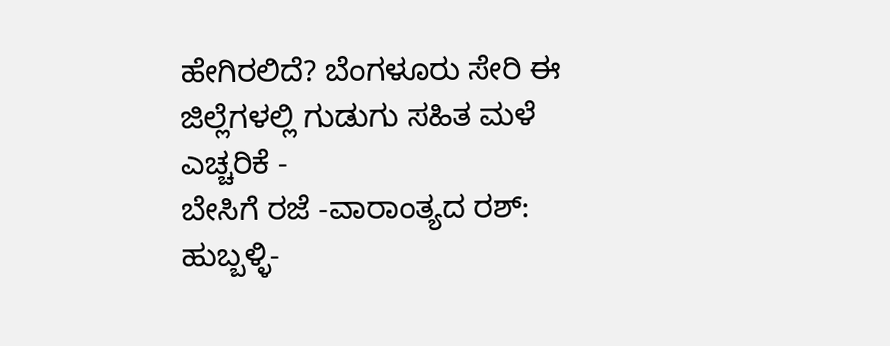ಹೇಗಿರಲಿದೆ? ಬೆಂಗಳೂರು ಸೇರಿ ಈ ಜಿಲ್ಲೆಗಳಲ್ಲಿ ಗುಡುಗು ಸಹಿತ ಮಳೆ ಎಚ್ಚರಿಕೆ -
ಬೇಸಿಗೆ ರಜೆ -ವಾರಾಂತ್ಯದ ರಶ್: ಹುಬ್ಬಳ್ಳಿ-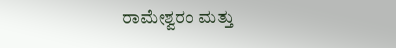ರಾಮೇಶ್ವರಂ ಮತ್ತು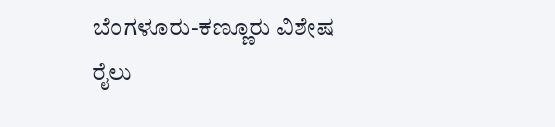ಬೆಂಗಳೂರು-ಕಣ್ಣೂರು ವಿಶೇಷ ರೈಲು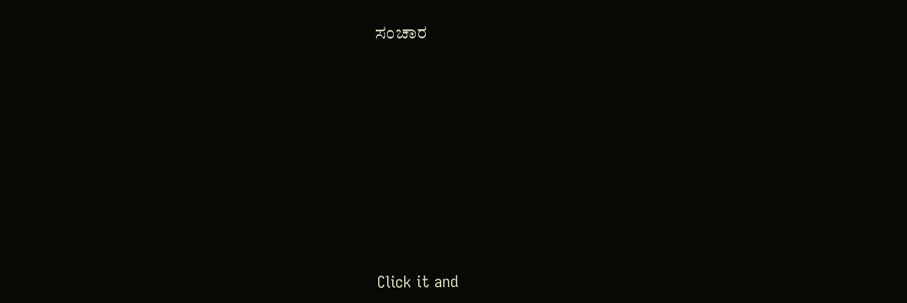ಸಂಚಾರ












Click it and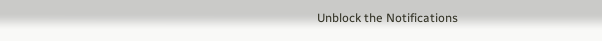Unblock the Notifications